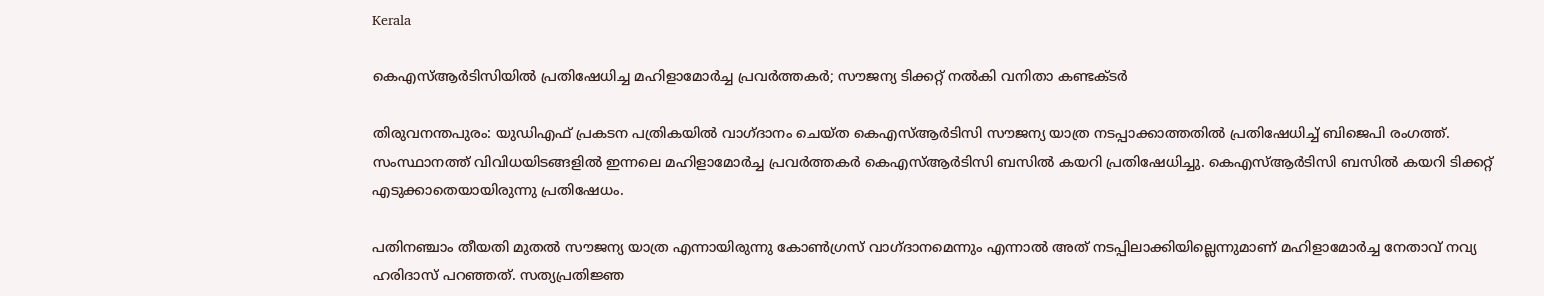Kerala

കെഎസ്ആർടിസിയിൽ പ്രതിഷേധിച്ച മഹിളാമോർച്ച പ്രവർത്തകർ; സൗജന്യ ടിക്കറ്റ് നൽകി വനിതാ കണ്ടക്ടർ

തിരുവനന്തപുരം: യുഡിഎഫ് പ്രകടന പത്രികയില്‍ വാഗ്ദാനം ചെയ്ത കെഎസ്ആര്‍ടിസി സൗജന്യ യാത്ര നടപ്പാക്കാത്തതില്‍ പ്രതിഷേധിച്ച് ബിജെപി രംഗത്ത്. സംസ്ഥാനത്ത് വിവിധയിടങ്ങളില്‍ ഇന്നലെ മഹിളാമോര്‍ച്ച പ്രവര്‍ത്തകര്‍ കെഎസ്ആര്‍ടിസി ബസില്‍ കയറി പ്രതിഷേധിച്ചു. കെഎസ്ആര്‍ടിസി ബസില്‍ കയറി ടിക്കറ്റ് എടുക്കാതെയായിരുന്നു പ്രതിഷേധം.

പതിനഞ്ചാം തീയതി മുതല്‍ സൗജന്യ യാത്ര എന്നായിരുന്നു കോണ്‍ഗ്രസ് വാഗ്ദാനമെന്നും എന്നാല്‍ അത് നടപ്പിലാക്കിയില്ലെന്നുമാണ് മഹിളാമോര്‍ച്ച നേതാവ് നവ്യ ഹരിദാസ് പറഞ്ഞത്. സത്യപ്രതിജ്ഞ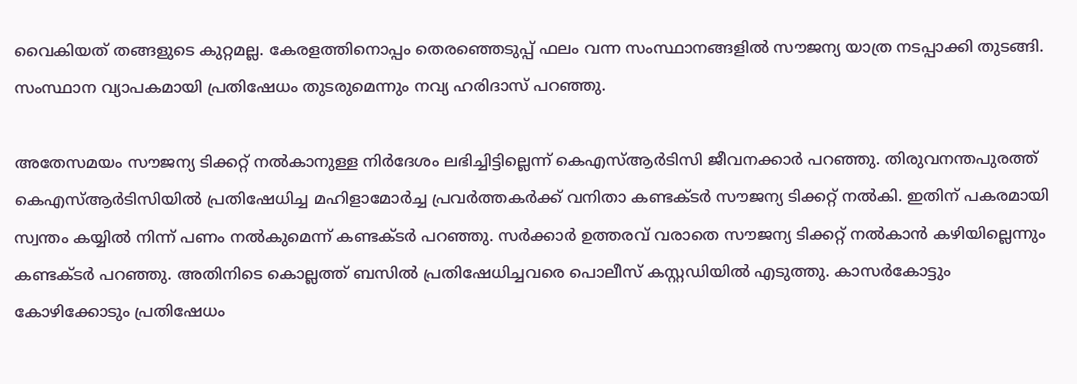വൈകിയത് തങ്ങളുടെ കുറ്റമല്ല. കേരളത്തിനൊപ്പം തെരഞ്ഞെടുപ്പ് ഫലം വന്ന സംസ്ഥാനങ്ങളില്‍ സൗജന്യ യാത്ര നടപ്പാക്കി തുടങ്ങി. സംസ്ഥാന വ്യാപകമായി പ്രതിഷേധം തുടരുമെന്നും നവ്യ ഹരിദാസ് പറഞ്ഞു.

അതേസമയം സൗജന്യ ടിക്കറ്റ് നല്‍കാനുള്ള നിര്‍ദേശം ലഭിച്ചിട്ടില്ലെന്ന് കെഎസ്ആര്‍ടിസി ജീവനക്കാര്‍ പറഞ്ഞു. തിരുവനന്തപുരത്ത് കെഎസ്ആര്‍ടിസിയില്‍ പ്രതിഷേധിച്ച മഹിളാമോര്‍ച്ച പ്രവര്‍ത്തകര്‍ക്ക് വനിതാ കണ്ടക്ടര്‍ സൗജന്യ ടിക്കറ്റ് നല്‍കി. ഇതിന് പകരമായി സ്വന്തം കയ്യില്‍ നിന്ന് പണം നല്‍കുമെന്ന് കണ്ടക്ടര്‍ പറഞ്ഞു. സര്‍ക്കാര്‍ ഉത്തരവ് വരാതെ സൗജന്യ ടിക്കറ്റ് നല്‍കാന്‍ കഴിയില്ലെന്നും കണ്ടക്ടര്‍ പറഞ്ഞു. അതിനിടെ കൊല്ലത്ത് ബസില്‍ പ്രതിഷേധിച്ചവരെ പൊലീസ് കസ്റ്റഡിയില്‍ എടുത്തു. കാസര്‍കോട്ടും കോഴിക്കോടും പ്രതിഷേധം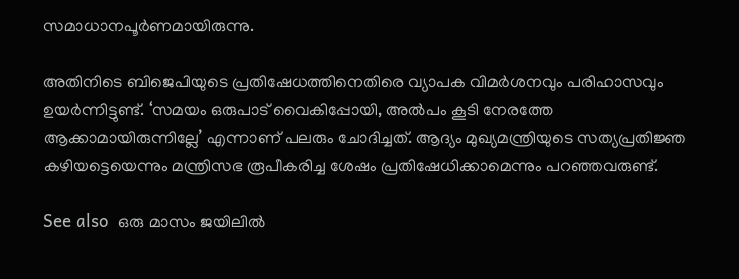സമാധാനപൂര്‍ണമായിരുന്നു.

അതിനിടെ ബിജെപിയുടെ പ്രതിഷേധത്തിനെതിരെ വ്യാപക വിമര്‍ശനവും പരിഹാസവും ഉയര്‍ന്നിട്ടുണ്ട്. ‘സമയം ഒരുപാട് വൈകിപ്പോയി, അല്‍പം കൂടി നേരത്തേ ആക്കാമായിരുന്നില്ലേ’ എന്നാണ് പലരും ചോദിച്ചത്. ആദ്യം മുഖ്യമന്ത്രിയുടെ സത്യപ്രതിജ്ഞ കഴിയട്ടെയെന്നും മന്ത്രിസഭ രൂപീകരിച്ച ശേഷം പ്രതിഷേധിക്കാമെന്നും പറഞ്ഞവരുണ്ട്.

See also  ഒരു മാസം ജയിലിൽ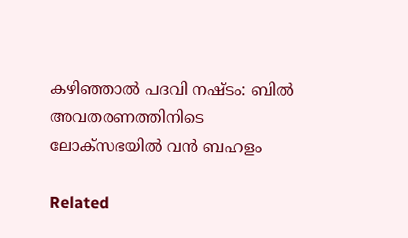കഴിഞ്ഞാൽ പദവി നഷ്ടം: ബിൽ അവതരണത്തിനിടെ ലോക്‌സഭയിൽ വൻ ബഹളം

Related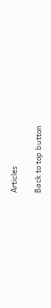Articles

Back to top button